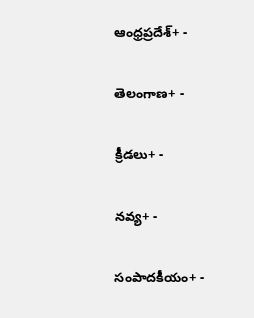ఆంధ్రప్రదేశ్+ -

తెలంగాణ+ -

క్రీడలు+ -

నవ్య+ -

సంపాదకీయం+ -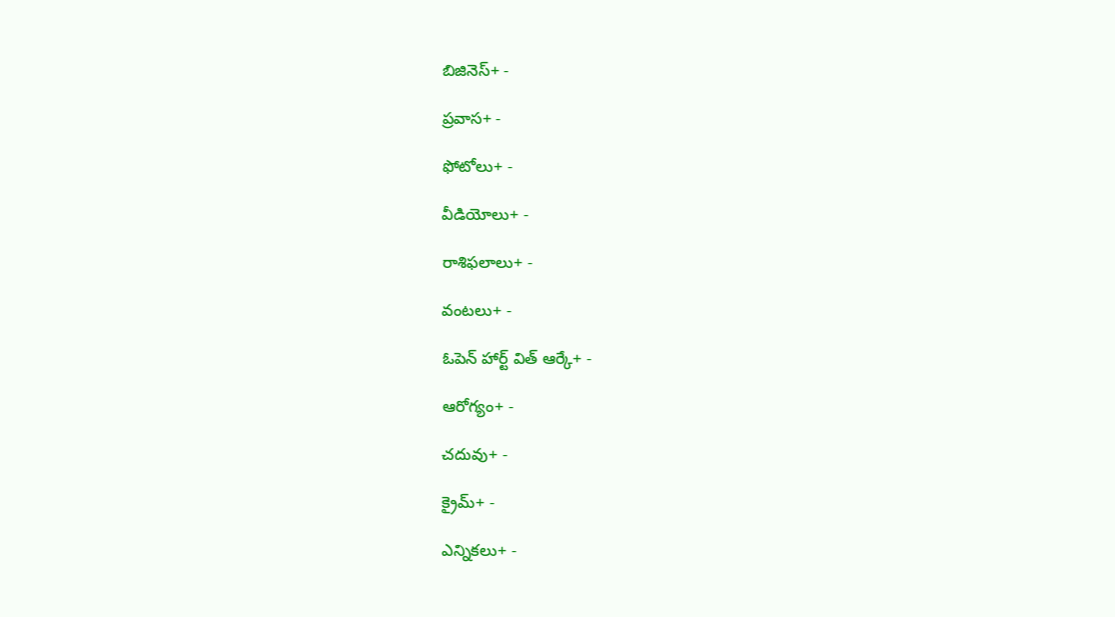బిజినెస్+ -

ప్రవాస+ -

ఫోటోలు+ -

వీడియోలు+ -

రాశిఫలాలు+ -

వంటలు+ -

ఓపెన్ హార్ట్ విత్ ఆర్కే+ -

ఆరోగ్యం+ -

చదువు+ -

క్రైమ్+ -

ఎన్నికలు+ -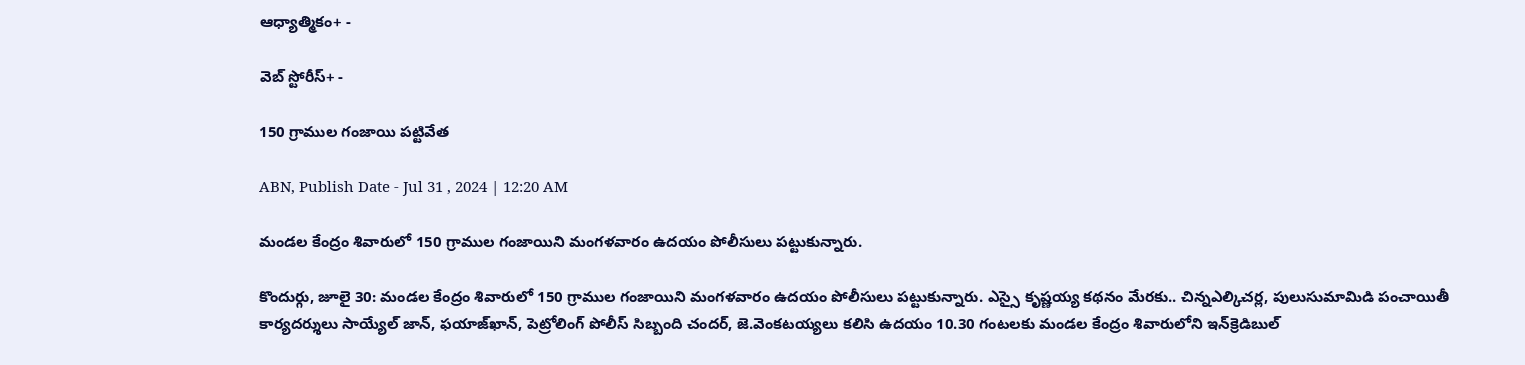ఆధ్యాత్మికం+ -

వెబ్ స్టోరీస్+ -

150 గ్రాముల గంజాయి పట్టివేత

ABN, Publish Date - Jul 31 , 2024 | 12:20 AM

మండల కేంద్రం శివారులో 150 గ్రాముల గంజాయిని మంగళవారం ఉదయం పోలీసులు పట్టుకున్నారు.

కొందుర్గు, జూలై 30: మండల కేంద్రం శివారులో 150 గ్రాముల గంజాయిని మంగళవారం ఉదయం పోలీసులు పట్టుకున్నారు. ఎస్సై కృష్ణయ్య కథనం మేరకు.. చిన్నఎల్కిచర్ల, పులుసుమామిడి పంచాయితీ కార్యదర్శులు సాయ్యేల్‌ జాన్‌, ఫయాజ్‌ఖాన్‌, పెట్రోలింగ్‌ పోలీస్‌ సిబ్బంది చందర్‌, జె.వెంకటయ్యలు కలిసి ఉదయం 10.30 గంటలకు మండల కేంద్రం శివారులోని ఇన్‌క్రెడిబుల్‌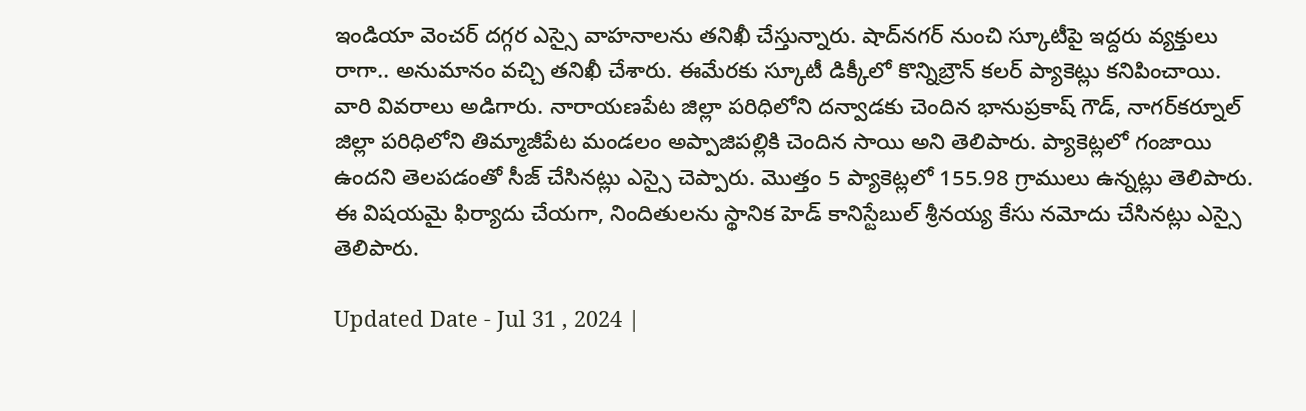ఇండియా వెంచర్‌ దగ్గర ఎస్సై వాహనాలను తనిఖీ చేస్తున్నారు. షాద్‌నగర్‌ నుంచి స్కూటీపై ఇద్దరు వ్యక్తులు రాగా.. అనుమానం వచ్చి తనిఖీ చేశారు. ఈమేరకు స్కూటీ డిక్కీలో కొన్నిబ్రౌన్‌ కలర్‌ ప్యాకెట్లు కనిపించాయి. వారి వివరాలు అడిగారు. నారాయణపేట జిల్లా పరిధిలోని దన్వాడకు చెందిన భానుప్రకాష్‌ గౌడ్‌, నాగర్‌కర్నూల్‌ జిల్లా పరిధిలోని తిమ్మాజీపేట మండలం అప్పాజిపల్లికి చెందిన సాయి అని తెలిపారు. ప్యాకెట్లలో గంజాయి ఉందని తెలపడంతో సీజ్‌ చేసినట్లు ఎస్సై చెప్పారు. మొత్తం 5 ప్యాకెట్లలో 155.98 గ్రాములు ఉన్నట్లు తెలిపారు. ఈ విషయమై ఫిర్యాదు చేయగా, నిందితులను స్థానిక హెడ్‌ కానిస్టేబుల్‌ శ్రీనయ్య కేసు నమోదు చేసినట్లు ఎస్సై తెలిపారు.

Updated Date - Jul 31 , 2024 |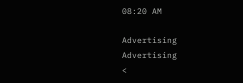08:20 AM

Advertising
Advertising
<